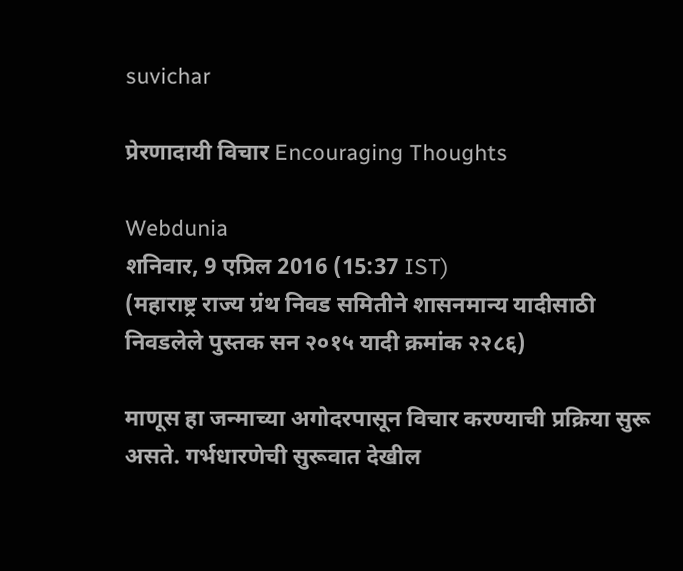suvichar

प्रेरणादायी विचार Encouraging Thoughts

Webdunia
शनिवार, 9 एप्रिल 2016 (15:37 IST)
(महाराष्ट्र राज्य ग्रंथ निवड समितीने शासनमान्य यादीसाठी
निवडलेले पुस्तक सन २०१५ यादी क्रमांक २२८६)

माणूस हा जन्माच्या अगोदरपासून विचार करण्याची प्रक्रिया सुरू असते. गर्भधारणेची सुरूवात देखील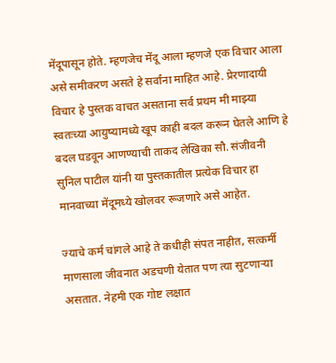मेंदूपासून होते. म्हणजेच मेंदू आला म्हणजे एक विचार आला असे समीकरण असते हे सर्वांना माहित आहे. प्रेरणादायी विचार हे पुस्तक वाचत असताना सर्व प्रथम मी माझ्या स्वतःच्या आयुष्यामध्ये खूप काही बदल करून घेतले आणि हे बदल घडवून आणण्याची ताकद लेखिका सौ. संजीवनी सुनिल पाटील यांनी या पुस्तकातील प्रत्येक विचार हा मानवाच्या मेंदूमध्ये खोलवर रूजणारे असे आहेत.

ज्याचे कर्म चांगले आहे ते कधीही संपत नाहीत, सत्कर्मी माणसाला जीवनात अडचणी येतात पण त्या सुटणार्‍या असतात. नेहमी एक गोष्ट लक्षात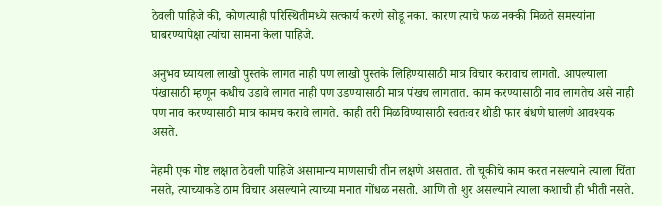ठेवली पाहिजे की, कोणत्याही परिस्थितीमध्ये सत्कार्य करणे सोडू नका. कारण त्याचे फळ नक्की मिळते समस्यांना घाबरण्यापेक्षा त्यांचा सामना केला पाहिजे.

अनुभव घ्यायला लाखो पुस्तके लागत नाही पण लाखो पुस्तके लिहिण्यासाठी मात्र विचार करावाच लागतो. आपल्याला पंखासाठी म्हणून कधीच उडावे लागत नाही पण उडण्यासाठी मात्र पंखच लागतात. काम करण्यासाठी नाव लागतेच असे नाही पण नाव करण्यासाठी मात्र कामच करावे लागते. काही तरी मिळविण्यासाठी स्वतःवर थोडी फार बंधणे घालणे आवश्यक असते.

नेहमी एक गोष्ट लक्षात ठेवली पाहिजे असामान्य माणसाची तीन लक्षणे असतात. तो चूकीचे काम करत नसल्याने त्याला चिंता नसते, त्याच्याकडे ठाम विचार असल्याने त्याच्या मनात गोंधळ नसतो. आणि तो शुर असल्याने त्याला कशाची ही भीती नसते.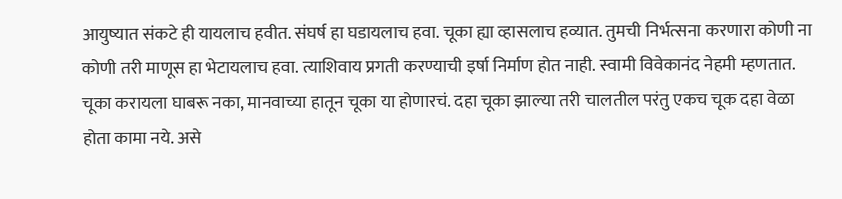आयुष्यात संकटे ही यायलाच हवीत. संघर्ष हा घडायलाच हवा. चूका ह्या व्हासलाच हव्यात. तुमची निर्भत्सना करणारा कोणी ना कोणी तरी माणूस हा भेटायलाच हवा. त्याशिवाय प्रगती करण्याची इर्षा निर्माण होत नाही. स्वामी विवेकानंद नेहमी म्हणतात. चूका करायला घाबरू नका, मानवाच्या हातून चूका या होणारचं. दहा चूका झाल्या तरी चालतील परंतु एकच चूक दहा वेळा होता कामा नये. असे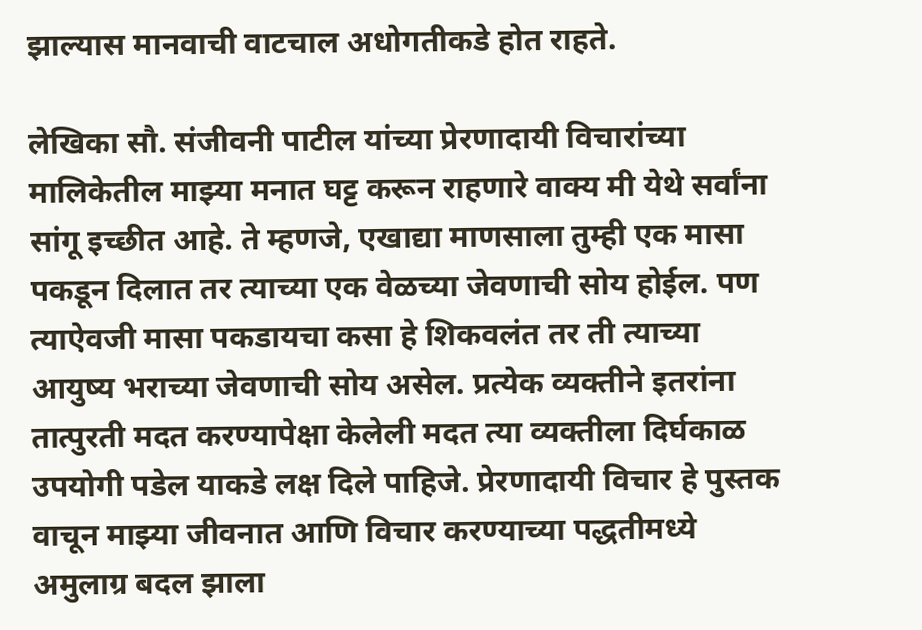झाल्यास मानवाची वाटचाल अधोगतीकडे होत राहते.

लेखिका सौ. संजीवनी पाटील यांच्या प्रेरणादायी विचारांच्या मालिकेतील माझ्या मनात घट्ट करून राहणारे वाक्य मी येथे सर्वांना सांगू इच्छीत आहे. ते म्हणजे, एखाद्या माणसाला तुम्ही एक मासा पकडून दिलात तर त्याच्या एक वेळच्या जेवणाची सोय होईल. पण त्याऐवजी मासा पकडायचा कसा हे शिकवलंत तर ती त्याच्या आयुष्य भराच्या जेवणाची सोय असेल. प्रत्येक व्यक्तीने इतरांना तात्पुरती मदत करण्यापेक्षा केलेली मदत त्या व्यक्तीला दिर्घकाळ उपयोगी पडेल याकडे लक्ष दिले पाहिजे. प्रेरणादायी विचार हे पुस्तक वाचून माझ्या जीवनात आणि विचार करण्याच्या पद्धतीमध्ये अमुलाग्र बदल झाला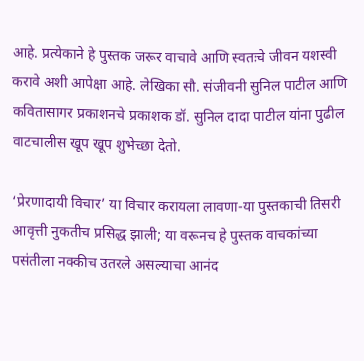आहे. प्रत्येकाने हे पुस्तक जरूर वाचावे आणि स्वतःचे जीवन यशस्वी करावे अशी आपेक्षा आहे. लेखिका सौ. संजीवनी सुनिल पाटील आणि कवितासागर प्रकाशनचे प्रकाशक डॉ. सुनिल दादा पाटील यांना पुढील वाटचालीस खूप खूप शुभेच्छा देतो.

‘प्रेरणादायी विचार’ या विचार करायला लावणा-या पुस्तकाची तिसरी आवृत्ती नुकतीच प्रसिद्ध झाली; या वरूनच हे पुस्तक वाचकांच्या पसंतीला नक्कीच उतरले असल्याचा आनंद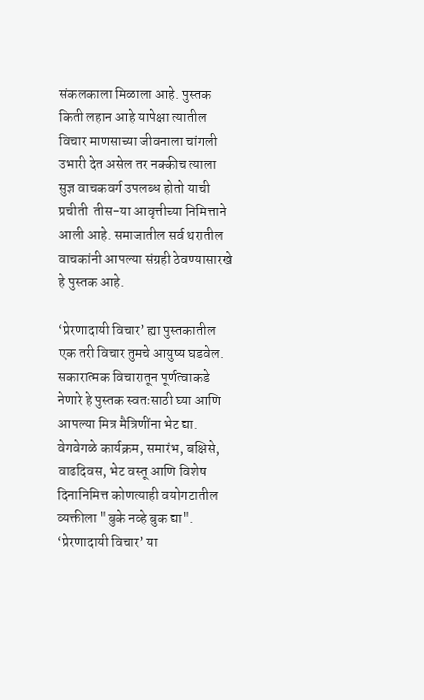संकलकाला मिळाला आहे. पुस्तक किती लहान आहे यापेक्षा त्यातील विचार माणसाच्या जीवनाला चांगली उभारी देत असेल तर नक्कीच त्याला सुज्ञ वाचकवर्ग उपलब्ध होतो याची प्रचीती  तीस-या आवृत्तीच्या निमित्ताने आली आहे. समाजातील सर्व थरातील वाचकांनी आपल्या संग्रही ठेवण्यासारखे हे पुस्तक आहे.

‘प्रेरणादायी विचार’ ह्या पुस्तकातील एक तरी विचार तुमचे आयुष्य घडवेल. सकारात्मक विचारातून पूर्णत्वाकडे नेणारे हे पुस्तक स्वतःसाठी घ्या आणि आपल्या मित्र मैत्रिणींना भेट द्या. वेगवेगळे कार्यक्रम, समारंभ, बक्षिसे, वाढदिवस, भेट वस्तू आणि विशेष दिनानिमित्त कोणत्याही वयोगटातील व्यक्तीला "बुके नव्हे बुक द्या". ‘प्रेरणादायी विचार’ या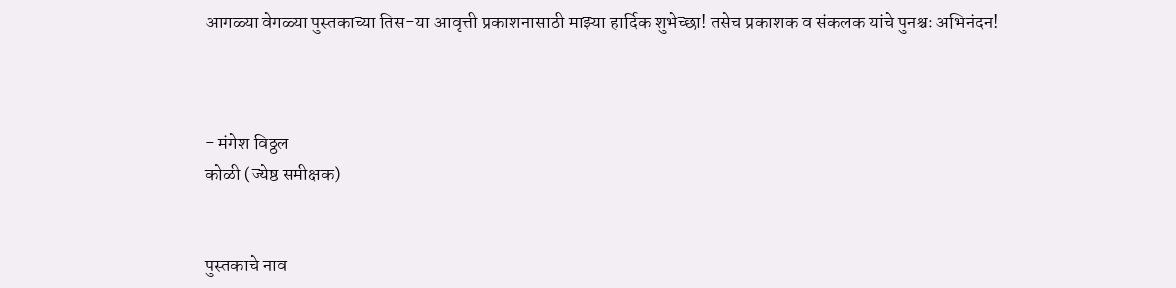आगळ्या वेगळ्या पुस्तकाच्या तिस-या आवृत्ती प्रकाशनासाठी माझ्या हार्दिक शुभेच्छा! तसेच प्रकाशक व संकलक यांचे पुनश्चः अभिनंदन!



- मंगेश विठ्ठल
कोळी (ज्येष्ठ समीक्षक)


पुस्तकाचे नाव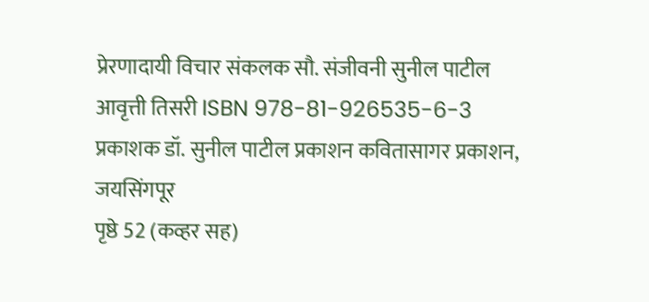प्रेरणादायी विचार संकलक सौ. संजीवनी सुनील पाटील
आवृत्ती तिसरी ISBN 978-81-926535-6-3
प्रकाशक डॉ. सुनील पाटील प्रकाशन कवितासागर प्रकाशन, जयसिंगपूर
पृष्ठे 52 (कव्हर सह)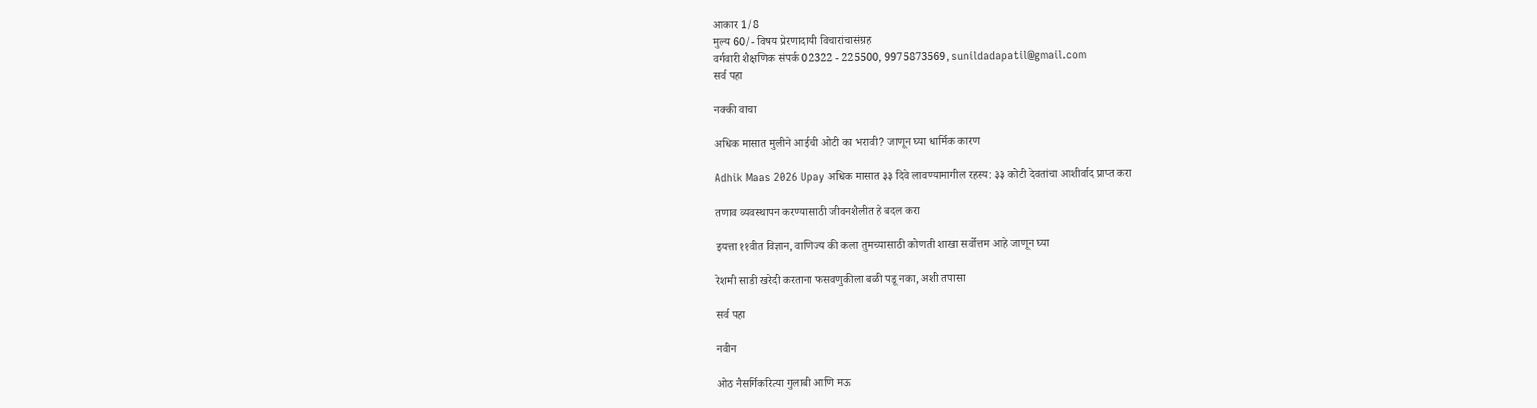आकार 1/8
मुल्य 60/- विषय प्रेरणादायी विचारांचासंग्रह
वर्गवारी शैक्षणिक संपर्क 02322 - 225500, 9975873569, sunildadapatil@gmail.com
सर्व पहा

नक्की वाचा

अधिक मासात मुलीने आईची ओटी का भरावी? जाणून घ्या धार्मिक कारण

Adhik Maas 2026 Upay अधिक मासात ३३ दिवे लावण्यामागील रहस्य: ३३ कोटी देवतांचा आशीर्वाद प्राप्त करा

तणाव व्यवस्थापन करण्यासाठी जीवनशैलीत हे बदल करा

इयत्ता ११वीत विज्ञान, वाणिज्य की कला तुमच्यासाठी कोणती शाखा सर्वोत्तम आहे जाणून घ्या

रेशमी साडी खरेदी करताना फसवणुकीला बळी पडू नका, अशी तपासा

सर्व पहा

नवीन

ओठ नैसर्गिकरित्या गुलाबी आणि मऊ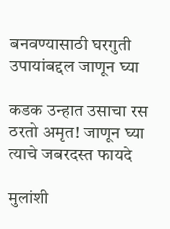बनवण्यासाठी घरगुती उपायांबद्दल जाणून घ्या

कडक उन्हात उसाचा रस ठरतो अमृत! जाणून घ्या त्याचे जबरदस्त फायदे

मुलांशी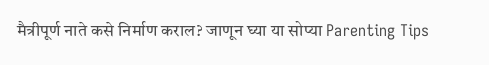मैत्रीपूर्ण नाते कसे निर्माण कराल? जाणून घ्या या सोप्या Parenting Tips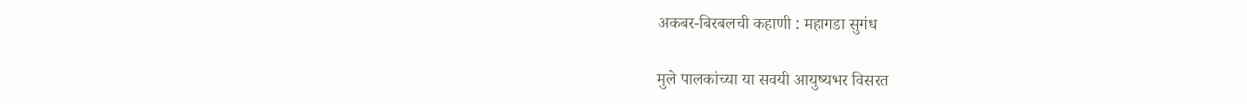अकबर-बिरबलची कहाणी : महागडा सुगंध

मुले पालकांच्या या सवयी आयुष्यभर विसरत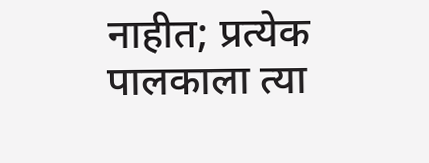नाहीत; प्रत्येक पालकाला त्या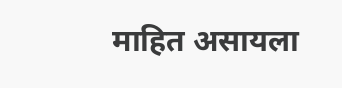माहित असायला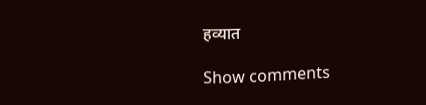हव्यात

Show comments